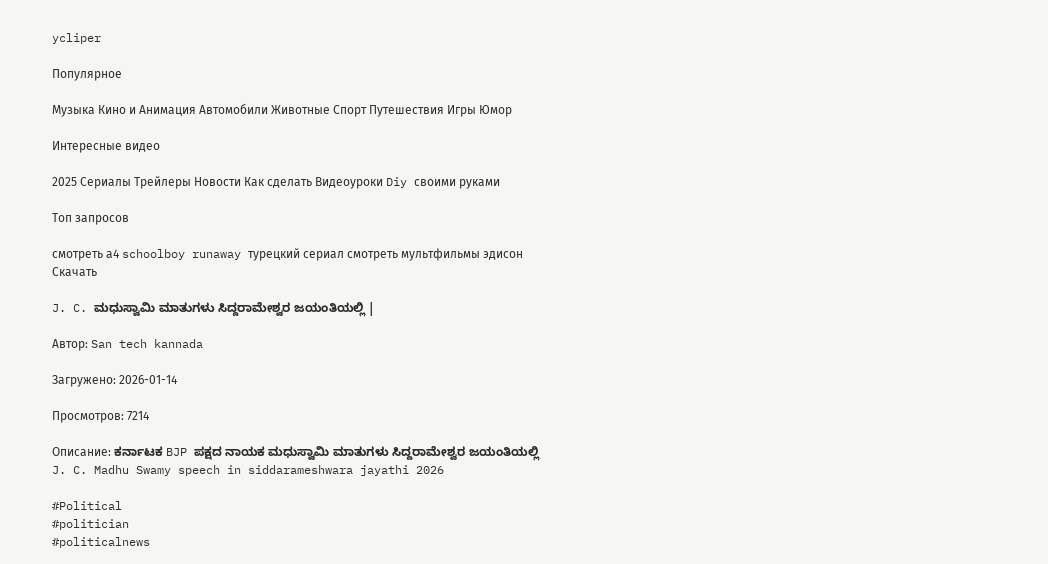ycliper

Популярное

Музыка Кино и Анимация Автомобили Животные Спорт Путешествия Игры Юмор

Интересные видео

2025 Сериалы Трейлеры Новости Как сделать Видеоуроки Diy своими руками

Топ запросов

смотреть а4 schoolboy runaway турецкий сериал смотреть мультфильмы эдисон
Скачать

J. C. ಮಧುಸ್ವಾಮಿ ಮಾತುಗಳು ಸಿದ್ದರಾಮೇಶ್ವರ ಜಯಂತಿಯಲ್ಲಿ |

Автор: San tech kannada

Загружено: 2026-01-14

Просмотров: 7214

Описание: ಕರ್ನಾಟಕ BJP ಪಕ್ಷದ ನಾಯಕ ಮಧುಸ್ವಾಮಿ ಮಾತುಗಳು ಸಿದ್ದರಾಮೇಶ್ವರ ಜಯಂತಿಯಲ್ಲಿ
J. C. Madhu Swamy speech in siddarameshwara jayathi 2026

#Political
#politician
#politicalnews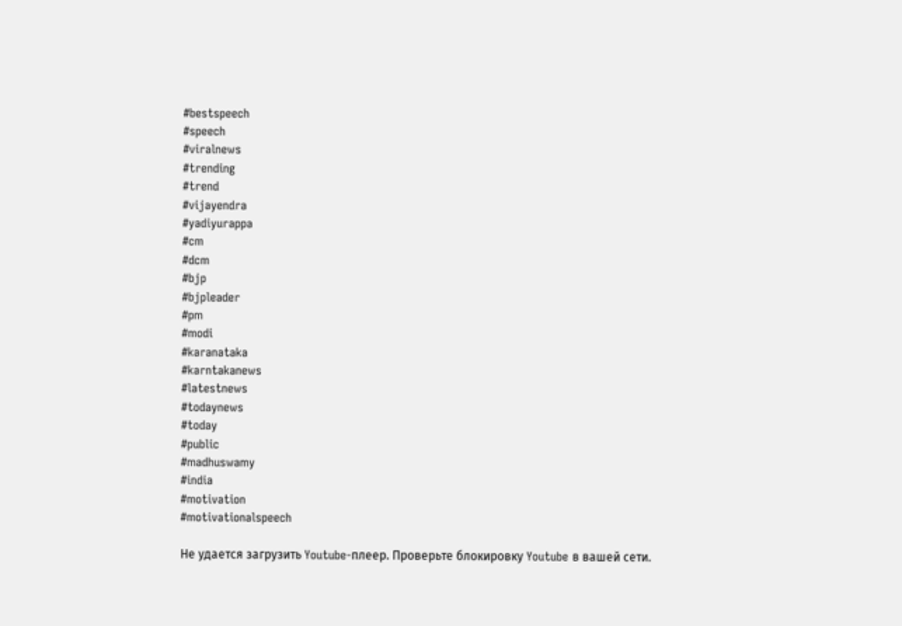#bestspeech
#speech
#viralnews
#trending
#trend
#vijayendra
#yadiyurappa
#cm
#dcm
#bjp
#bjpleader
#pm
#modi
#karanataka
#karntakanews
#latestnews
#todaynews
#today
#public
#madhuswamy
#india
#motivation
#motivationalspeech

Не удается загрузить Youtube-плеер. Проверьте блокировку Youtube в вашей сети.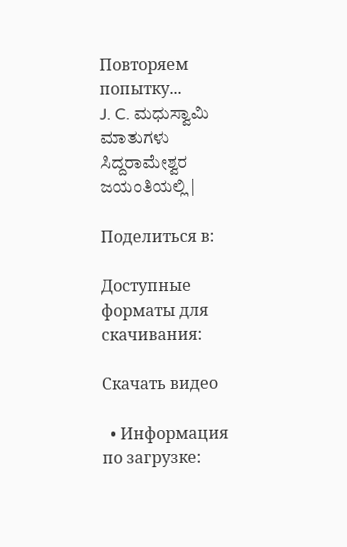Повторяем попытку...
J. C. ಮಧುಸ್ವಾಮಿ ಮಾತುಗಳು ಸಿದ್ದರಾಮೇಶ್ವರ ಜಯಂತಿಯಲ್ಲಿ |

Поделиться в:

Доступные форматы для скачивания:

Скачать видео

  • Информация по загрузке: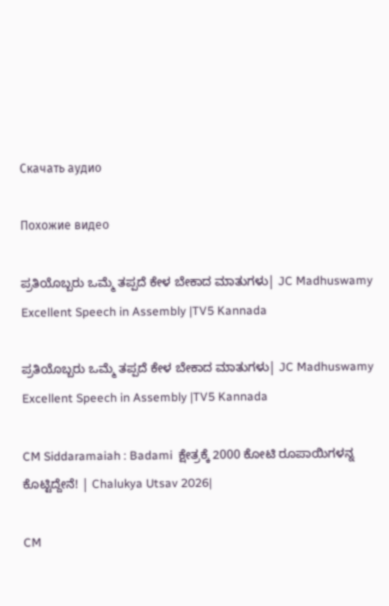Скачать аудио

Похожие видео

ಪ್ರತಿಯೊಬ್ಬರು ಒಮ್ಮೆ ತಪ್ಪದೆ ಕೇಳ ಬೇಕಾದ ಮಾತುಗಳು| JC Madhuswamy Excellent Speech in Assembly |TV5 Kannada

ಪ್ರತಿಯೊಬ್ಬರು ಒಮ್ಮೆ ತಪ್ಪದೆ ಕೇಳ ಬೇಕಾದ ಮಾತುಗಳು| JC Madhuswamy Excellent Speech in Assembly |TV5 Kannada

CM Siddaramaiah : Badami  ಕ್ಷೇತ್ರಕ್ಕೆ 2000 ಕೋಟಿ ರೂಪಾಯಿಗಳನ್ನ ಕೊಟ್ಟಿದ್ದೇನೆ! | Chalukya Utsav 2026|

CM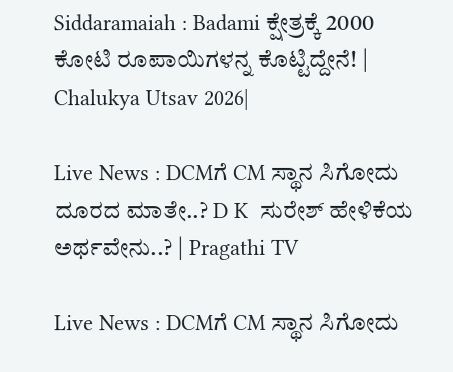Siddaramaiah : Badami ಕ್ಷೇತ್ರಕ್ಕೆ 2000 ಕೋಟಿ ರೂಪಾಯಿಗಳನ್ನ ಕೊಟ್ಟಿದ್ದೇನೆ! | Chalukya Utsav 2026|

Live News : DCMಗೆ CM ಸ್ಥಾನ ಸಿಗೋದು ದೂರದ ಮಾತೇ..? D K  ಸುರೇಶ್ ಹೇಳಿಕೆಯ ಅರ್ಥವೇನು..? | Pragathi TV

Live News : DCMಗೆ CM ಸ್ಥಾನ ಸಿಗೋದು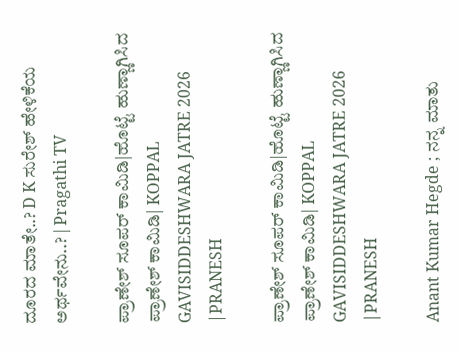ದೂರದ ಮಾತೇ..? D K ಸುರೇಶ್ ಹೇಳಿಕೆಯ ಅರ್ಥವೇನು..? | Pragathi TV

ಪ್ರಾಣೇಶ್ ಸೂಪರ್ ಕಾಮಿಡಿ|ಹೊಟ್ಟೆ ಹುಣ್ಣಾಗಿಸಿದ ಪ್ರಾಣೇಶ್ ಕಾಮಿಡಿ| KOPPAL GAVISIDDESHWARA JATRE 2026 |PRANESH

ಪ್ರಾಣೇಶ್ ಸೂಪರ್ ಕಾಮಿಡಿ|ಹೊಟ್ಟೆ ಹುಣ್ಣಾಗಿಸಿದ ಪ್ರಾಣೇಶ್ ಕಾಮಿಡಿ| KOPPAL GAVISIDDESHWARA JATRE 2026 |PRANESH

Anant Kumar Hegde ; ನನ್ನ ಮಾತು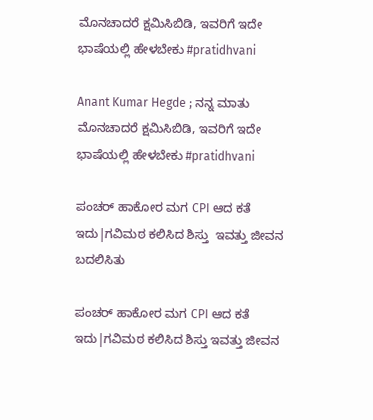ಮೊನಚಾದರೆ ಕ್ಷಮಿಸಿಬಿಡಿ, ಇವರಿಗೆ ಇದೇ ಭಾಷೆಯಲ್ಲಿ ಹೇಳಬೇಕು #pratidhvani

Anant Kumar Hegde ; ನನ್ನ ಮಾತು ಮೊನಚಾದರೆ ಕ್ಷಮಿಸಿಬಿಡಿ, ಇವರಿಗೆ ಇದೇ ಭಾಷೆಯಲ್ಲಿ ಹೇಳಬೇಕು #pratidhvani

ಪಂಚರ್ ಹಾಕೋರ ಮಗ CPI ಆದ ಕತೆ ಇದು|ಗವಿಮಠ ಕಲಿಸಿದ ಶಿಸ್ತು  ಇವತ್ತು ಜೀವನ ಬದಲಿಸಿತು

ಪಂಚರ್ ಹಾಕೋರ ಮಗ CPI ಆದ ಕತೆ ಇದು|ಗವಿಮಠ ಕಲಿಸಿದ ಶಿಸ್ತು ಇವತ್ತು ಜೀವನ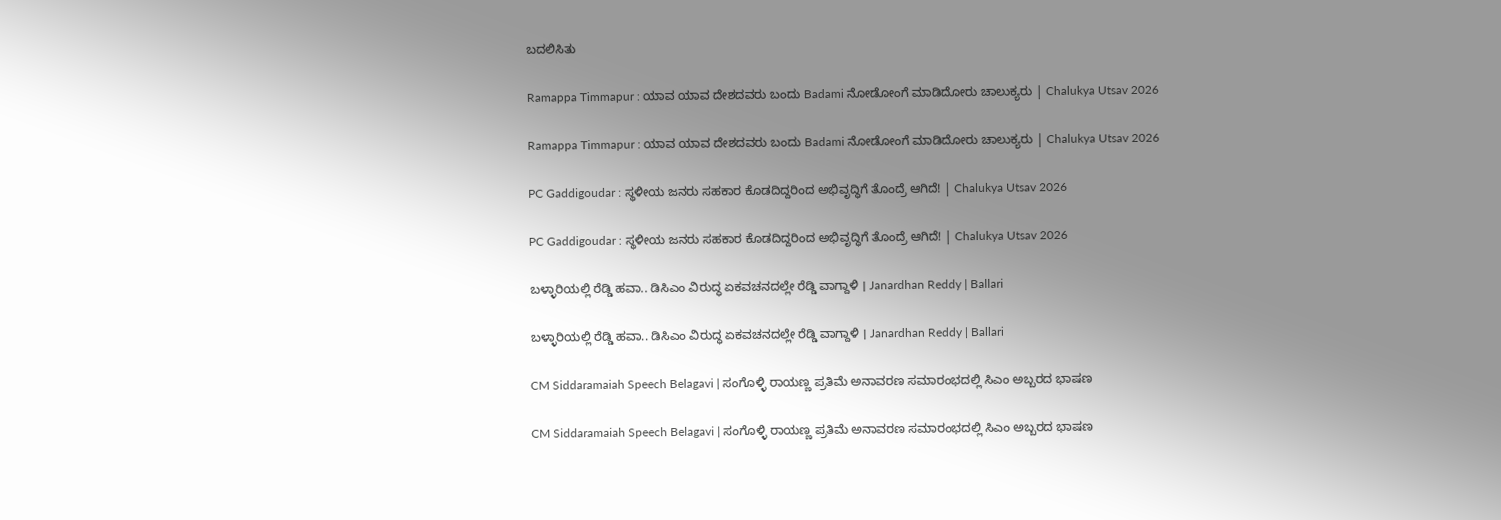ಬದಲಿಸಿತು

Ramappa Timmapur : ಯಾವ ಯಾವ ದೇಶದವರು ಬಂದು Badami ನೋಡೋಂಗೆ ಮಾಡಿದೋರು ಚಾಲುಕ್ಯರು | Chalukya Utsav 2026

Ramappa Timmapur : ಯಾವ ಯಾವ ದೇಶದವರು ಬಂದು Badami ನೋಡೋಂಗೆ ಮಾಡಿದೋರು ಚಾಲುಕ್ಯರು | Chalukya Utsav 2026

PC Gaddigoudar : ಸ್ಥಳೀಯ ಜನರು ಸಹಕಾರ ಕೊಡದಿದ್ದರಿಂದ ಅಭಿವೃದ್ಧಿಗೆ ತೊಂದ್ರೆ ಆಗಿದೆ! | Chalukya Utsav 2026

PC Gaddigoudar : ಸ್ಥಳೀಯ ಜನರು ಸಹಕಾರ ಕೊಡದಿದ್ದರಿಂದ ಅಭಿವೃದ್ಧಿಗೆ ತೊಂದ್ರೆ ಆಗಿದೆ! | Chalukya Utsav 2026

ಬಳ್ಳಾರಿಯಲ್ಲಿ ರೆಡ್ಡಿ ಹವಾ.. ಡಿಸಿಎಂ ವಿರುದ್ಧ ಏಕವಚನದಲ್ಲೇ ರೆಡ್ಡಿ ವಾಗ್ದಾಳಿ । Janardhan Reddy | Ballari

ಬಳ್ಳಾರಿಯಲ್ಲಿ ರೆಡ್ಡಿ ಹವಾ.. ಡಿಸಿಎಂ ವಿರುದ್ಧ ಏಕವಚನದಲ್ಲೇ ರೆಡ್ಡಿ ವಾಗ್ದಾಳಿ । Janardhan Reddy | Ballari

CM Siddaramaiah Speech Belagavi | ಸಂಗೊಳ್ಳಿ ರಾಯಣ್ಣ ಪ್ರತಿಮೆ ಅನಾವರಣ ಸಮಾರಂಭದಲ್ಲಿ ಸಿಎಂ ಅಬ್ಬರದ ಭಾಷಣ

CM Siddaramaiah Speech Belagavi | ಸಂಗೊಳ್ಳಿ ರಾಯಣ್ಣ ಪ್ರತಿಮೆ ಅನಾವರಣ ಸಮಾರಂಭದಲ್ಲಿ ಸಿಎಂ ಅಬ್ಬರದ ಭಾಷಣ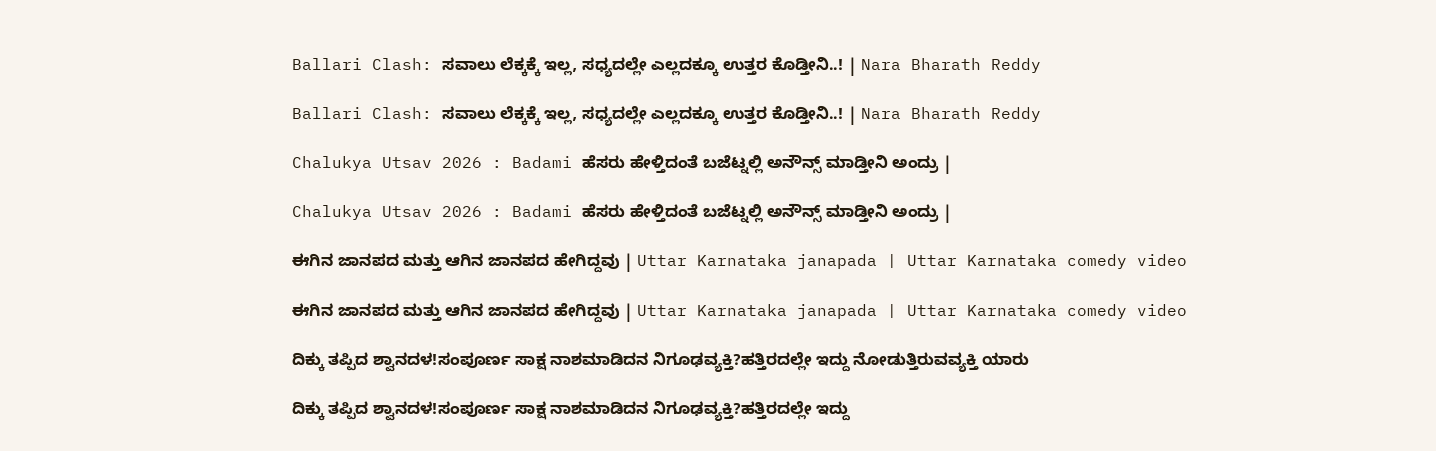Ballari Clash: ಸವಾಲು ಲೆಕ್ಕಕ್ಕೆ ಇಲ್ಲ, ಸಧ್ಯದಲ್ಲೇ ಎಲ್ಲದಕ್ಕೂ ಉತ್ತರ ಕೊಡ್ತೀನಿ..! | Nara Bharath Reddy

Ballari Clash: ಸವಾಲು ಲೆಕ್ಕಕ್ಕೆ ಇಲ್ಲ, ಸಧ್ಯದಲ್ಲೇ ಎಲ್ಲದಕ್ಕೂ ಉತ್ತರ ಕೊಡ್ತೀನಿ..! | Nara Bharath Reddy

Chalukya Utsav 2026 : Badami ಹೆಸರು ಹೇಳ್ತಿದಂತೆ ಬಜೆಟ್ನಲ್ಲಿ ಅನೌನ್ಸ್ ಮಾಡ್ತೀನಿ ಅಂದ್ರು |

Chalukya Utsav 2026 : Badami ಹೆಸರು ಹೇಳ್ತಿದಂತೆ ಬಜೆಟ್ನಲ್ಲಿ ಅನೌನ್ಸ್ ಮಾಡ್ತೀನಿ ಅಂದ್ರು |

ಈಗಿನ ಜಾನಪದ ಮತ್ತು ಆಗಿನ ಜಾನಪದ ಹೇಗಿದ್ದವು | Uttar Karnataka janapada | Uttar Karnataka comedy video

ಈಗಿನ ಜಾನಪದ ಮತ್ತು ಆಗಿನ ಜಾನಪದ ಹೇಗಿದ್ದವು | Uttar Karnataka janapada | Uttar Karnataka comedy video

ದಿಕ್ಕು ತಪ್ಪಿದ ಶ್ವಾನದಳ!ಸಂಪೂರ್ಣ ಸಾಕ್ಷ ನಾಶಮಾಡಿದನ ನಿಗೂಢವ್ಯಕ್ತಿ?ಹತ್ತಿರದಲ್ಲೇ ಇದ್ದು ನೋಡುತ್ತಿರುವವ್ಯಕ್ತಿ ಯಾರು

ದಿಕ್ಕು ತಪ್ಪಿದ ಶ್ವಾನದಳ!ಸಂಪೂರ್ಣ ಸಾಕ್ಷ ನಾಶಮಾಡಿದನ ನಿಗೂಢವ್ಯಕ್ತಿ?ಹತ್ತಿರದಲ್ಲೇ ಇದ್ದು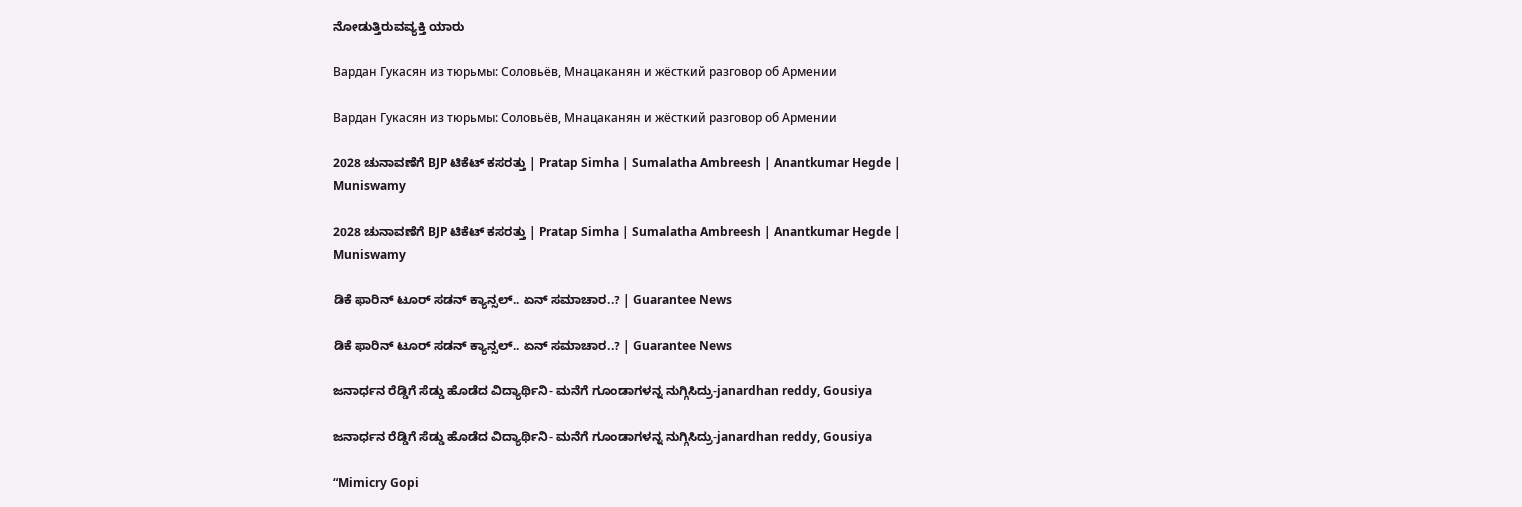ನೋಡುತ್ತಿರುವವ್ಯಕ್ತಿ ಯಾರು

Вардан Гукасян из тюрьмы: Соловьёв, Мнацаканян и жёсткий разговор об Армении

Вардан Гукасян из тюрьмы: Соловьёв, Мнацаканян и жёсткий разговор об Армении

2028 ಚುನಾವಣೆಗೆ BJP ಟಿಕೆಟ್ ಕಸರತ್ತು | Pratap Simha | Sumalatha Ambreesh | Anantkumar Hegde | Muniswamy

2028 ಚುನಾವಣೆಗೆ BJP ಟಿಕೆಟ್ ಕಸರತ್ತು | Pratap Simha | Sumalatha Ambreesh | Anantkumar Hegde | Muniswamy

ಡಿಕೆ ಫಾರಿನ್‌ ಟೂರ್‌ ಸಡನ್‌ ಕ್ಯಾನ್ಸಲ್.. ಏನ್‌ ಸಮಾಚಾರ..? | Guarantee News

ಡಿಕೆ ಫಾರಿನ್‌ ಟೂರ್‌ ಸಡನ್‌ ಕ್ಯಾನ್ಸಲ್.. ಏನ್‌ ಸಮಾಚಾರ..? | Guarantee News

ಜನಾರ್ಧನ ರೆಡ್ಡಿಗೆ ಸೆಡ್ಡು ಹೊಡೆದ ವಿದ್ಯಾರ್ಥಿನಿ- ಮನೆಗೆ ಗೂಂಡಾಗಳನ್ನ ನುಗ್ಗಿಸಿದ್ರು-janardhan reddy, Gousiya

ಜನಾರ್ಧನ ರೆಡ್ಡಿಗೆ ಸೆಡ್ಡು ಹೊಡೆದ ವಿದ್ಯಾರ್ಥಿನಿ- ಮನೆಗೆ ಗೂಂಡಾಗಳನ್ನ ನುಗ್ಗಿಸಿದ್ರು-janardhan reddy, Gousiya

“Mimicry Gopi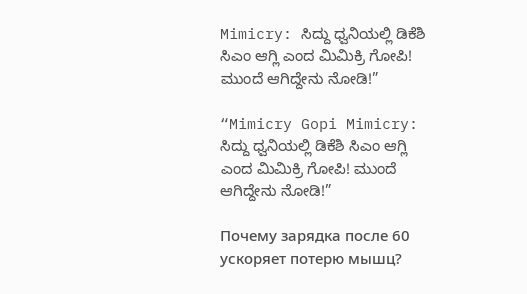Mimicry: ಸಿದ್ದು ಧ್ವನಿಯಲ್ಲಿ ಡಿಕೆಶಿ ಸಿಎಂ ಆಗ್ಲಿ ಎಂದ ಮಿಮಿಕ್ರಿ ಗೋಪಿ! ಮುಂದೆ ಆಗಿದ್ದೇನು ನೋಡಿ!”

“Mimicry Gopi Mimicry: ಸಿದ್ದು ಧ್ವನಿಯಲ್ಲಿ ಡಿಕೆಶಿ ಸಿಎಂ ಆಗ್ಲಿ ಎಂದ ಮಿಮಿಕ್ರಿ ಗೋಪಿ! ಮುಂದೆ ಆಗಿದ್ದೇನು ನೋಡಿ!”

Почему зарядка после 60 ускоряет потерю мышц?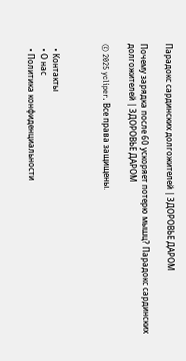Парадокс сардинских долгожителей | ЗДОРОВЬЕ ДАРОМ

Почему зарядка после 60 ускоряет потерю мышц? Парадокс сардинских долгожителей | ЗДОРОВЬЕ ДАРОМ

© 2025 ycliper. Все права защищены.



  • Контакты
  • О нас
  • Политика конфиденциальности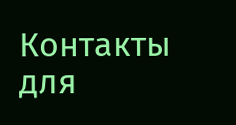Контакты для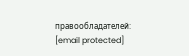правообладателей: [email protected]